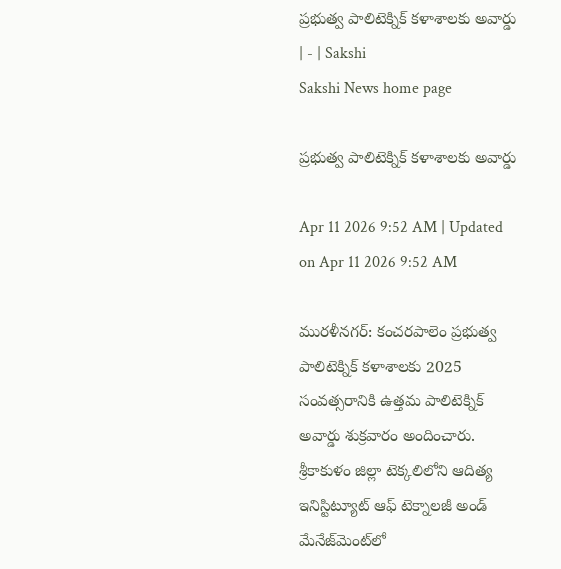ప్రభుత్వ పాలిటెక్నిక్‌ కళాశాలకు అవార్డు | - | Sakshi
Sakshi News home page

ప్రభుత్వ పాలిటెక్నిక్‌ కళాశాలకు అవార్డు

Apr 11 2026 9:52 AM | Updated on Apr 11 2026 9:52 AM

మురళీనగర్‌: కంచరపాలెం ప్రభుత్వ పాలిటెక్నిక్‌ కళాశాలకు 2025 సంవత్సరానికి ఉత్తమ పాలిటెక్నిక్‌ అవార్డు శుక్రవారం అందించారు. శ్రీకాకుళం జిల్లా టెక్కలిలోని ఆదిత్య ఇనిస్టిట్యూట్‌ ఆఫ్‌ టెక్నాలజీ అండ్‌ మేనేజ్‌మెంట్‌లో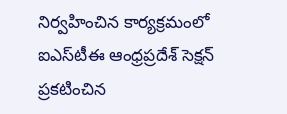నిర్వహించిన కార్యక్రమంలో ఐఎస్‌టీఈ ఆంధ్రప్రదేశ్‌ సెక్షన్‌ ప్రకటించిన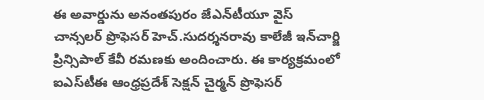ఈ అవార్డును అనంతపురం జేఎన్‌టీయూ వైస్‌ చాన్సలర్‌ ప్రొఫెసర్‌ హెచ్‌.సుదర్శనరావు కాలేజీ ఇన్‌చార్జి ప్రిన్సిపాల్‌ కేవీ రమణకు అందించారు. ఈ కార్యక్రమంలో ఐఎస్‌టీఈ ఆంధ్రప్రదేశ్‌ సెక్షన్‌ చైర్మన్‌ ప్రొఫెసర్‌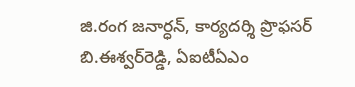జి.రంగ జనార్ధన్‌, కార్యదర్శి ప్రొఫసర్‌ బి.ఈశ్వర్‌రెడ్డి, ఏఐటీఏఎం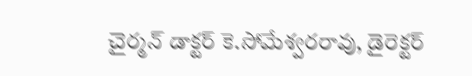చైర్మన్‌ డాక్టర్‌ కె.సోమేశ్వరరావు, డైరెక్టర్‌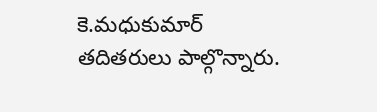కె.మధుకుమార్‌ తదితరులు పాల్గొన్నారు.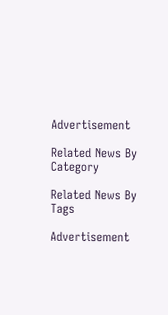Advertisement

Related News By Category

Related News By Tags

Advertisement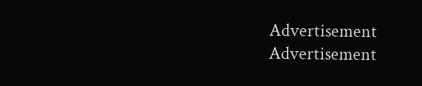Advertisement
Advertisement